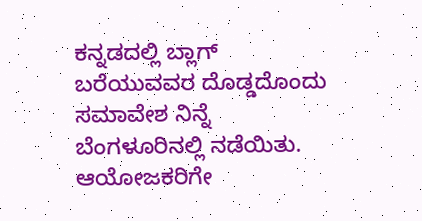ಕನ್ನಡದಲ್ಲಿ ಬ್ಲಾಗ್ ಬರೆಯುವವರ ದೊಡ್ಡದೊಂದು ಸಮಾವೇಶ ನಿನ್ನೆ ಬೆಂಗಳೂರಿನಲ್ಲಿ ನಡೆಯಿತು. ಆಯೋಜಕರಿಗೇ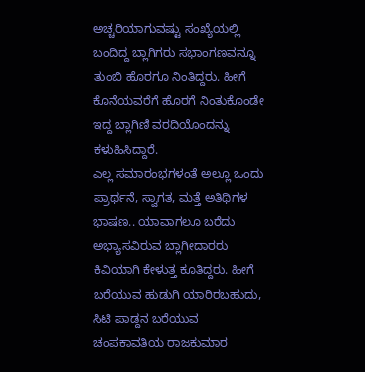ಅಚ್ಚರಿಯಾಗುವಷ್ಟು ಸಂಖ್ಯೆಯಲ್ಲಿ ಬಂದಿದ್ದ ಬ್ಲಾಗಿಗರು ಸಭಾಂಗಣವನ್ನೂ ತುಂಬಿ ಹೊರಗೂ ನಿಂತಿದ್ದರು. ಹೀಗೆ ಕೊನೆಯವರೆಗೆ ಹೊರಗೆ ನಿಂತುಕೊಂಡೇ ಇದ್ದ ಬ್ಲಾಗಿಣಿ ವರದಿಯೊಂದನ್ನು ಕಳುಹಿಸಿದ್ದಾರೆ.
ಎಲ್ಲ ಸಮಾರಂಭಗಳಂತೆ ಅಲ್ಲೂ ಒಂದು ಪ್ರಾರ್ಥನೆ, ಸ್ವಾಗತ, ಮತ್ತೆ ಅತಿಥಿಗಳ ಭಾಷಣ.. ಯಾವಾಗಲೂ ಬರೆದು ಅಭ್ಯಾಸವಿರುವ ಬ್ಲಾಗೀದಾರರು ಕಿವಿಯಾಗಿ ಕೇಳುತ್ತ ಕೂತಿದ್ದರು. ಹೀಗೆ ಬರೆಯುವ ಹುಡುಗಿ ಯಾರಿರಬಹುದು, ಸಿಟಿ ಪಾಡ್ದನ ಬರೆಯುವ ಚಂಪಕಾವತಿಯ ರಾಜಕುಮಾರ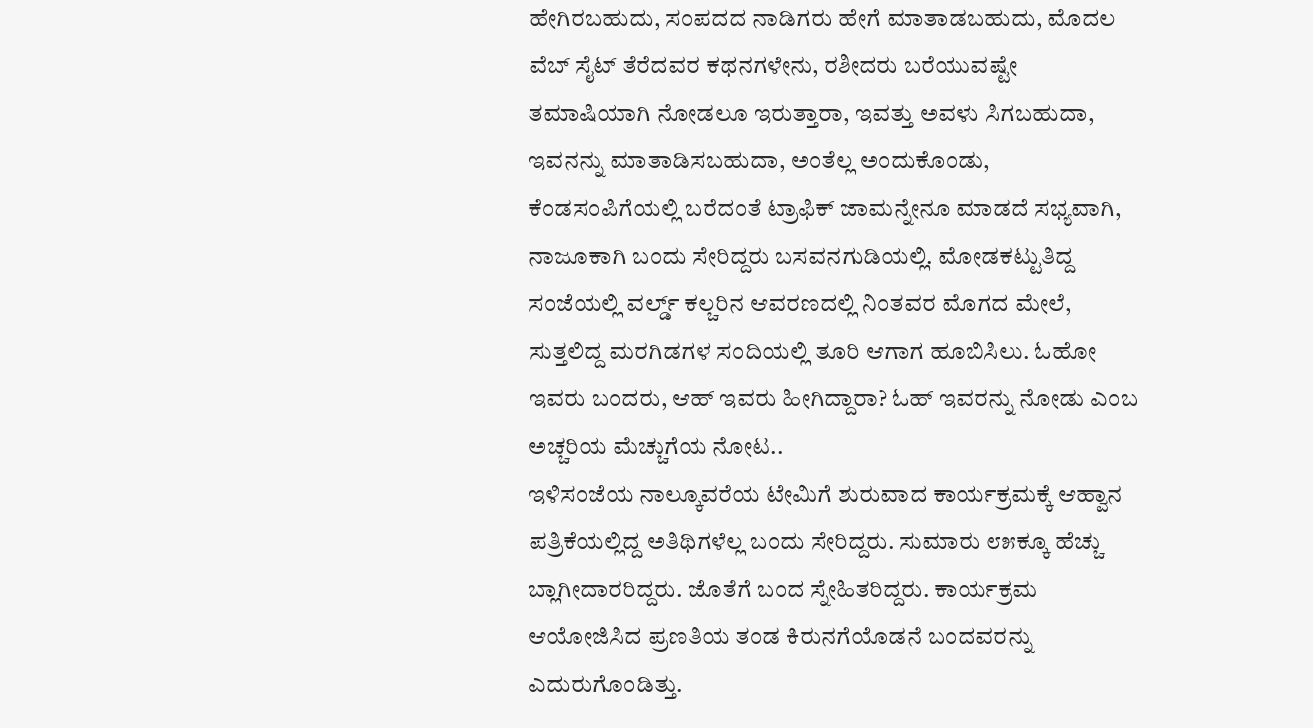ಹೇಗಿರಬಹುದು, ಸಂಪದದ ನಾಡಿಗರು ಹೇಗೆ ಮಾತಾಡಬಹುದು, ಮೊದಲ ವೆಬ್ ಸೈಟ್ ತೆರೆದವರ ಕಥನಗಳೇನು, ರಶೀದರು ಬರೆಯುವಷ್ಟೇ ತಮಾಷಿಯಾಗಿ ನೋಡಲೂ ಇರುತ್ತಾರಾ, ಇವತ್ತು ಅವಳು ಸಿಗಬಹುದಾ, ಇವನನ್ನು ಮಾತಾಡಿಸಬಹುದಾ, ಅಂತೆಲ್ಲ ಅಂದುಕೊಂಡು, ಕೆಂಡಸಂಪಿಗೆಯಲ್ಲಿ ಬರೆದಂತೆ ಟ್ರಾಫಿಕ್ ಜಾಮನ್ನೇನೂ ಮಾಡದೆ ಸಭ್ಯವಾಗಿ, ನಾಜೂಕಾಗಿ ಬಂದು ಸೇರಿದ್ದರು ಬಸವನಗುಡಿಯಲ್ಲಿ. ಮೋಡಕಟ್ಟುತಿದ್ದ ಸಂಜೆಯಲ್ಲಿ ವರ್ಲ್ಡ್ ಕಲ್ಚರಿನ ಆವರಣದಲ್ಲಿ ನಿಂತವರ ಮೊಗದ ಮೇಲೆ, ಸುತ್ತಲಿದ್ದ ಮರಗಿಡಗಳ ಸಂದಿಯಲ್ಲಿ ತೂರಿ ಆಗಾಗ ಹೂಬಿಸಿಲು. ಓಹೋ ಇವರು ಬಂದರು, ಆಹ್ ಇವರು ಹೀಗಿದ್ದಾರಾ? ಓಹ್ ಇವರನ್ನು ನೋಡು ಎಂಬ ಅಚ್ಚರಿಯ ಮೆಚ್ಚುಗೆಯ ನೋಟ..
ಇಳಿಸಂಜೆಯ ನಾಲ್ಕೂವರೆಯ ಟೇಮಿಗೆ ಶುರುವಾದ ಕಾರ್ಯಕ್ರಮಕ್ಕೆ ಆಹ್ವಾನ ಪತ್ರಿಕೆಯಲ್ಲಿದ್ದ ಅತಿಥಿಗಳೆಲ್ಲ ಬಂದು ಸೇರಿದ್ದರು. ಸುಮಾರು ೮೫ಕ್ಕೂ ಹೆಚ್ಚು ಬ್ಲಾಗೀದಾರರಿದ್ದರು. ಜೊತೆಗೆ ಬಂದ ಸ್ನೇಹಿತರಿದ್ದರು. ಕಾರ್ಯಕ್ರಮ ಆಯೋಜಿಸಿದ ಪ್ರಣತಿಯ ತಂಡ ಕಿರುನಗೆಯೊಡನೆ ಬಂದವರನ್ನು ಎದುರುಗೊಂಡಿತ್ತು.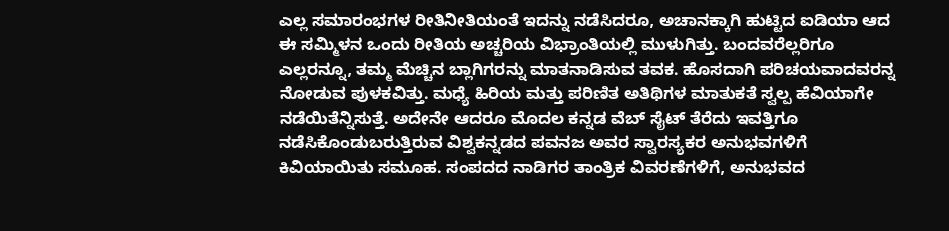ಎಲ್ಲ ಸಮಾರಂಭಗಳ ರೀತಿನೀತಿಯಂತೆ ಇದನ್ನು ನಡೆಸಿದರೂ, ಅಚಾನಕ್ಕಾಗಿ ಹುಟ್ಟಿದ ಐಡಿಯಾ ಆದ ಈ ಸಮ್ಮಿಳನ ಒಂದು ರೀತಿಯ ಅಚ್ಚರಿಯ ವಿಭ್ರಾಂತಿಯಲ್ಲಿ ಮುಳುಗಿತ್ತು. ಬಂದವರೆಲ್ಲರಿಗೂ ಎಲ್ಲರನ್ನೂ, ತಮ್ಮ ಮೆಚ್ಚಿನ ಬ್ಲಾಗಿಗರನ್ನು ಮಾತನಾಡಿಸುವ ತವಕ. ಹೊಸದಾಗಿ ಪರಿಚಯವಾದವರನ್ನ ನೋಡುವ ಪುಳಕವಿತ್ತು. ಮಧ್ಯೆ ಹಿರಿಯ ಮತ್ತು ಪರಿಣಿತ ಅತಿಥಿಗಳ ಮಾತುಕತೆ ಸ್ವಲ್ಪ ಹೆವಿಯಾಗೇ ನಡೆಯಿತೆನ್ನಿಸುತ್ತೆ. ಅದೇನೇ ಆದರೂ ಮೊದಲ ಕನ್ನಡ ವೆಬ್ ಸೈಟ್ ತೆರೆದು ಇವತ್ತಿಗೂ ನಡೆಸಿಕೊಂಡುಬರುತ್ತಿರುವ ವಿಶ್ವಕನ್ನಡದ ಪವನಜ ಅವರ ಸ್ವಾರಸ್ಯಕರ ಅನುಭವಗಳಿಗೆ ಕಿವಿಯಾಯಿತು ಸಮೂಹ. ಸಂಪದದ ನಾಡಿಗರ ತಾಂತ್ರಿಕ ವಿವರಣೆಗಳಿಗೆ, ಅನುಭವದ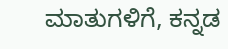ಮಾತುಗಳಿಗೆ, ಕನ್ನಡ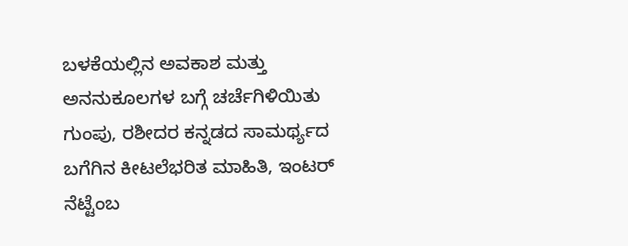ಬಳಕೆಯಲ್ಲಿನ ಅವಕಾಶ ಮತ್ತು ಅನನುಕೂಲಗಳ ಬಗ್ಗೆ ಚರ್ಚೆಗಿಳಿಯಿತು ಗುಂಪು, ರಶೀದರ ಕನ್ನಡದ ಸಾಮರ್ಥ್ಯದ ಬಗೆಗಿನ ಕೀಟಲೆಭರಿತ ಮಾಹಿತಿ, ಇಂಟರ್ ನೆಟ್ಟೆಂಬ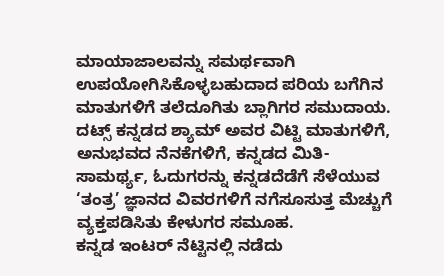ಮಾಯಾಜಾಲವನ್ನು ಸಮರ್ಥವಾಗಿ ಉಪಯೋಗಿಸಿಕೊಳ್ಳಬಹುದಾದ ಪರಿಯ ಬಗೆಗಿನ ಮಾತುಗಳಿಗೆ ತಲೆದೂಗಿತು ಬ್ಲಾಗಿಗರ ಸಮುದಾಯ. ದಟ್ಸ್ ಕನ್ನಡದ ಶ್ಯಾಮ್ ಅವರ ವಿಟ್ಟಿ ಮಾತುಗಳಿಗೆ, ಅನುಭವದ ನೆನಕೆಗಳಿಗೆ, ಕನ್ನಡದ ಮಿತಿ-ಸಾಮರ್ಥ್ಯ, ಓದುಗರನ್ನು ಕನ್ನಡದೆಡೆಗೆ ಸೆಳೆಯುವ ‘ತಂತ್ರ’ ಜ್ಞಾನದ ವಿವರಗಳಿಗೆ ನಗೆಸೂಸುತ್ತ ಮೆಚ್ಚುಗೆ ವ್ಯಕ್ತಪಡಿಸಿತು ಕೇಳುಗರ ಸಮೂಹ.
ಕನ್ನಡ ಇಂಟರ್ ನೆಟ್ಟಿನಲ್ಲಿ ನಡೆದು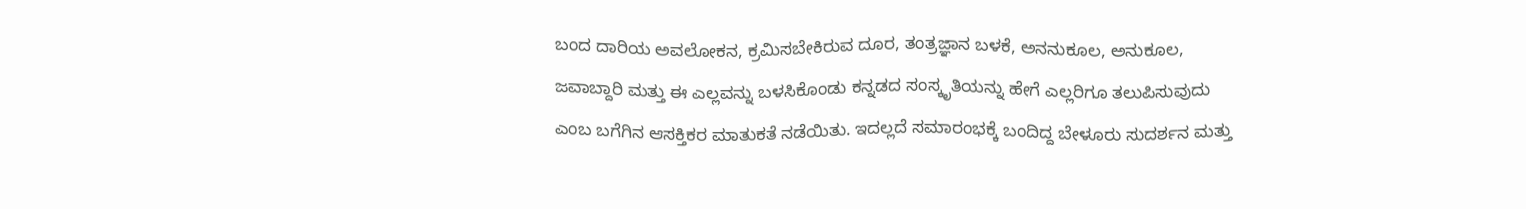ಬಂದ ದಾರಿಯ ಅವಲೋಕನ, ಕ್ರಮಿಸಬೇಕಿರುವ ದೂರ, ತಂತ್ರಜ್ಞಾನ ಬಳಕೆ, ಅನನುಕೂಲ, ಅನುಕೂಲ, ಜವಾಬ್ದಾರಿ ಮತ್ತು ಈ ಎಲ್ಲವನ್ನು ಬಳಸಿಕೊಂಡು ಕನ್ನಡದ ಸಂಸ್ಕೃತಿಯನ್ನು ಹೇಗೆ ಎಲ್ಲರಿಗೂ ತಲುಪಿಸುವುದು ಎಂಬ ಬಗೆಗಿನ ಆಸಕ್ತಿಕರ ಮಾತುಕತೆ ನಡೆಯಿತು. ಇದಲ್ಲದೆ ಸಮಾರಂಭಕ್ಕೆ ಬಂದಿದ್ದ ಬೇಳೂರು ಸುದರ್ಶನ ಮತ್ತು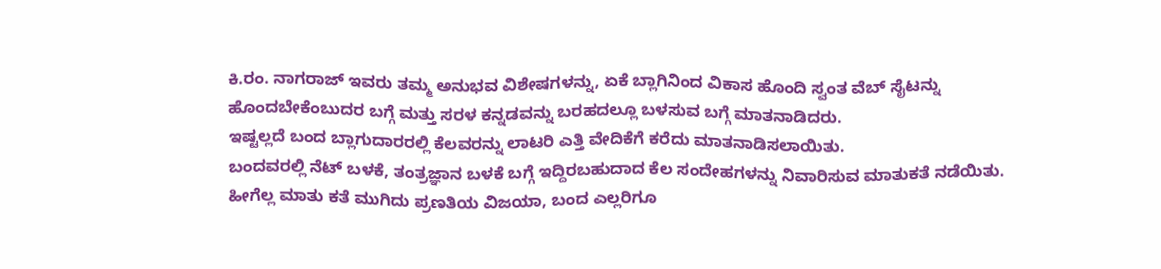ಕಿ.ರಂ. ನಾಗರಾಜ್ ಇವರು ತಮ್ಮ ಅನುಭವ ವಿಶೇಷಗಳನ್ನು, ಏಕೆ ಬ್ಲಾಗಿನಿಂದ ವಿಕಾಸ ಹೊಂದಿ ಸ್ವಂತ ವೆಬ್ ಸೈಟನ್ನು ಹೊಂದಬೇಕೆಂಬುದರ ಬಗ್ಗೆ ಮತ್ತು ಸರಳ ಕನ್ನಡವನ್ನು ಬರಹದಲ್ಲೂ ಬಳಸುವ ಬಗ್ಗೆ ಮಾತನಾಡಿದರು.
ಇಷ್ಟಲ್ಲದೆ ಬಂದ ಬ್ಲಾಗುದಾರರಲ್ಲಿ ಕೆಲವರನ್ನು ಲಾಟರಿ ಎತ್ತಿ ವೇದಿಕೆಗೆ ಕರೆದು ಮಾತನಾಡಿಸಲಾಯಿತು.
ಬಂದವರಲ್ಲಿ ನೆಟ್ ಬಳಕೆ, ತಂತ್ರಜ್ಞಾನ ಬಳಕೆ ಬಗ್ಗೆ ಇದ್ದಿರಬಹುದಾದ ಕೆಲ ಸಂದೇಹಗಳನ್ನು ನಿವಾರಿಸುವ ಮಾತುಕತೆ ನಡೆಯಿತು.
ಹೀಗೆಲ್ಲ ಮಾತು ಕತೆ ಮುಗಿದು ಪ್ರಣತಿಯ ವಿಜಯಾ, ಬಂದ ಎಲ್ಲರಿಗೂ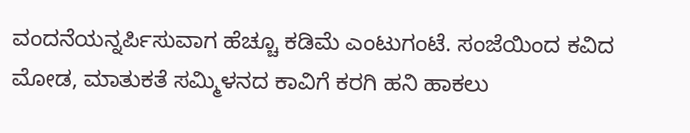ವಂದನೆಯನ್ನರ್ಪಿಸುವಾಗ ಹೆಚ್ಚೂ ಕಡಿಮೆ ಎಂಟುಗಂಟೆ. ಸಂಜೆಯಿಂದ ಕವಿದ ಮೋಡ, ಮಾತುಕತೆ ಸಮ್ಮಿಳನದ ಕಾವಿಗೆ ಕರಗಿ ಹನಿ ಹಾಕಲು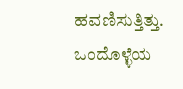ಹವಣಿಸುತ್ತಿತ್ತು.
ಒಂದೊಳ್ಳೆಯ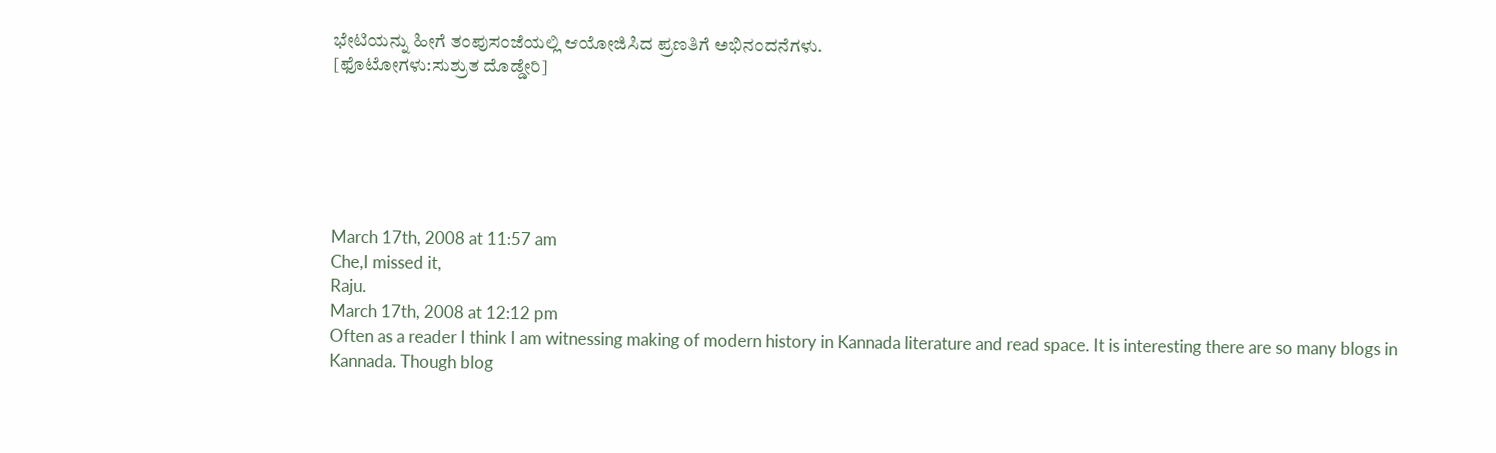ಭೇಟಿಯನ್ನು ಹೀಗೆ ತಂಪುಸಂಜೆಯಲ್ಲಿ ಆಯೋಜಿಸಿದ ಪ್ರಣತಿಗೆ ಅಭಿನಂದನೆಗಳು.
[ಫೊಟೋಗಳು:ಸುಶ್ರುತ ದೊಡ್ಡೇರಿ]






March 17th, 2008 at 11:57 am
Che,I missed it,
Raju.
March 17th, 2008 at 12:12 pm
Often as a reader I think I am witnessing making of modern history in Kannada literature and read space. It is interesting there are so many blogs in Kannada. Though blog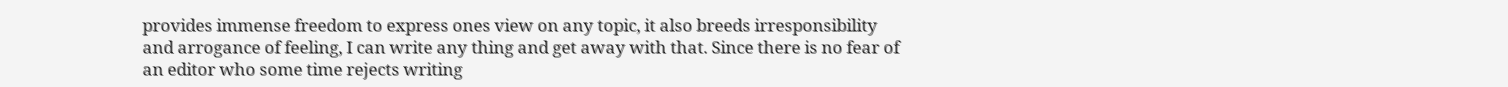provides immense freedom to express ones view on any topic, it also breeds irresponsibility and arrogance of feeling, I can write any thing and get away with that. Since there is no fear of an editor who some time rejects writing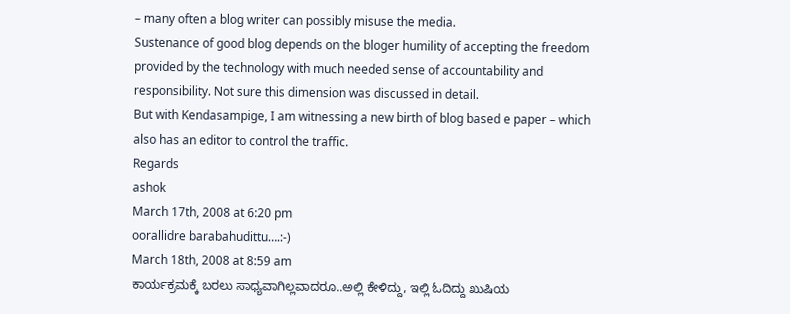– many often a blog writer can possibly misuse the media.
Sustenance of good blog depends on the bloger humility of accepting the freedom provided by the technology with much needed sense of accountability and responsibility. Not sure this dimension was discussed in detail.
But with Kendasampige, I am witnessing a new birth of blog based e paper – which also has an editor to control the traffic.
Regards
ashok
March 17th, 2008 at 6:20 pm
oorallidre barabahudittu….:-)
March 18th, 2008 at 8:59 am
ಕಾರ್ಯಕ್ರಮಕ್ಕೆ ಬರಲು ಸಾಧ್ಯವಾಗಿಲ್ಲವಾದರೂ..ಅಲ್ಲಿ ಕೇಳಿದ್ದು, ಇಲ್ಲಿ ಓದಿದ್ದು ಖುಷಿಯ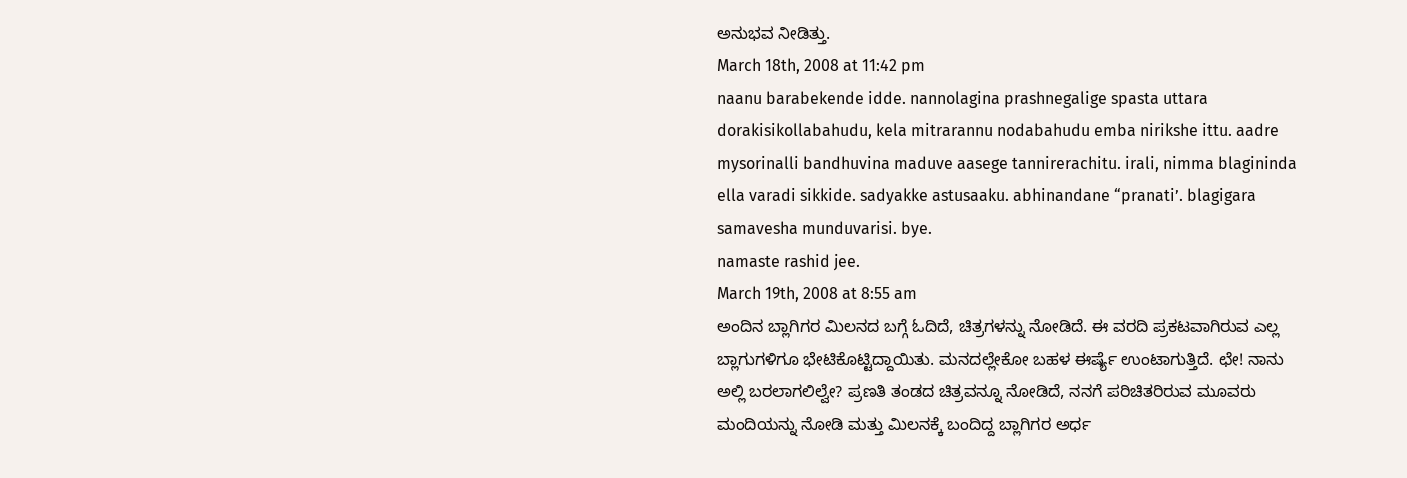ಅನುಭವ ನೀಡಿತ್ತು.
March 18th, 2008 at 11:42 pm
naanu barabekende idde. nannolagina prashnegalige spasta uttara dorakisikollabahudu, kela mitrarannu nodabahudu emba nirikshe ittu. aadre mysorinalli bandhuvina maduve aasege tannirerachitu. irali, nimma blagininda ella varadi sikkide. sadyakke astusaaku. abhinandane “pranati’. blagigara samavesha munduvarisi. bye.
namaste rashid jee.
March 19th, 2008 at 8:55 am
ಅಂದಿನ ಬ್ಲಾಗಿಗರ ಮಿಲನದ ಬಗ್ಗೆ ಓದಿದೆ, ಚಿತ್ರಗಳನ್ನು ನೋಡಿದೆ. ಈ ವರದಿ ಪ್ರಕಟವಾಗಿರುವ ಎಲ್ಲ ಬ್ಲಾಗುಗಳಿಗೂ ಭೇಟಿಕೊಟ್ಟಿದ್ದಾಯಿತು. ಮನದಲ್ಲೇಕೋ ಬಹಳ ಈರ್ಷ್ಯೆ ಉಂಟಾಗುತ್ತಿದೆ. ಛೇ! ನಾನು ಅಲ್ಲಿ ಬರಲಾಗಲಿಲ್ವೇ? ಪ್ರಣತಿ ತಂಡದ ಚಿತ್ರವನ್ನೂ ನೋಡಿದೆ, ನನಗೆ ಪರಿಚಿತರಿರುವ ಮೂವರು ಮಂದಿಯನ್ನು ನೋಡಿ ಮತ್ತು ಮಿಲನಕ್ಕೆ ಬಂದಿದ್ದ ಬ್ಲಾಗಿಗರ ಅರ್ಧ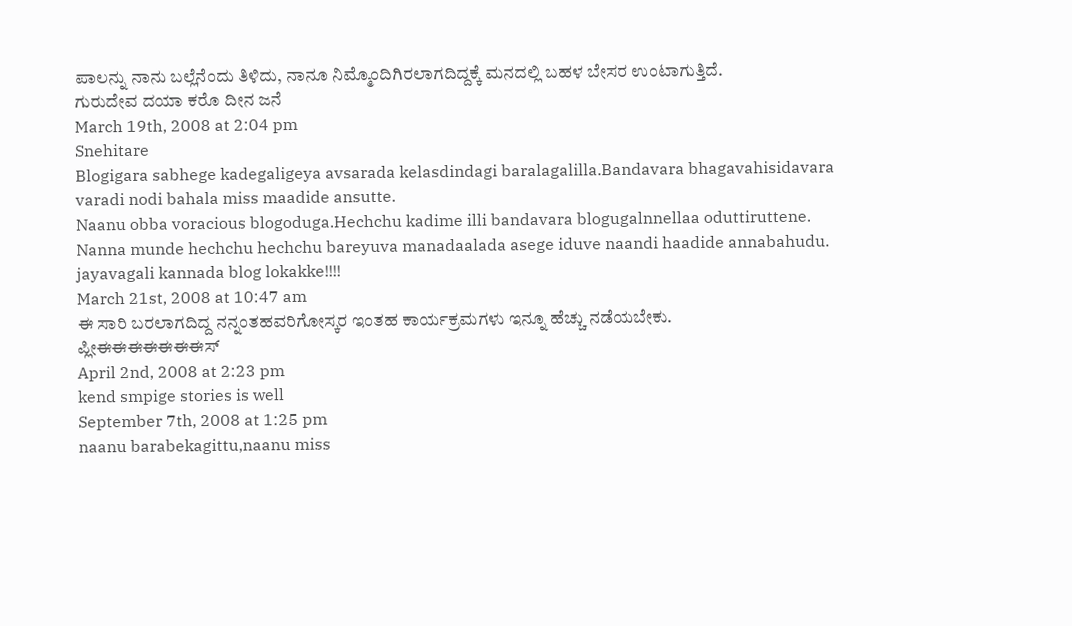ಪಾಲನ್ನು ನಾನು ಬಲ್ಲೆನೆಂದು ತಿಳಿದು, ನಾನೂ ನಿಮ್ಮೊಂದಿಗಿರಲಾಗದಿದ್ದಕ್ಕೆ ಮನದಲ್ಲಿ ಬಹಳ ಬೇಸರ ಉಂಟಾಗುತ್ತಿದೆ.
ಗುರುದೇವ ದಯಾ ಕರೊ ದೀನ ಜನೆ
March 19th, 2008 at 2:04 pm
Snehitare
Blogigara sabhege kadegaligeya avsarada kelasdindagi baralagalilla.Bandavara bhagavahisidavara varadi nodi bahala miss maadide ansutte.
Naanu obba voracious blogoduga.Hechchu kadime illi bandavara blogugalnnellaa oduttiruttene.
Nanna munde hechchu hechchu bareyuva manadaalada asege iduve naandi haadide annabahudu.
jayavagali kannada blog lokakke!!!!
March 21st, 2008 at 10:47 am
ಈ ಸಾರಿ ಬರಲಾಗದಿದ್ದ ನನ್ನಂತಹವರಿಗೋಸ್ಕರ ಇಂತಹ ಕಾರ್ಯಕ್ರಮಗಳು ಇನ್ನೂ ಹೆಚ್ಚು ನಡೆಯಬೇಕು.
ಪ್ಲೀಈಈಈಈಈಈಈಸ್
April 2nd, 2008 at 2:23 pm
kend smpige stories is well
September 7th, 2008 at 1:25 pm
naanu barabekagittu,naanu miss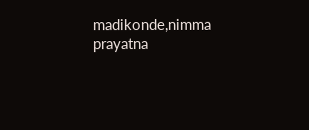madikonde,nimma prayatna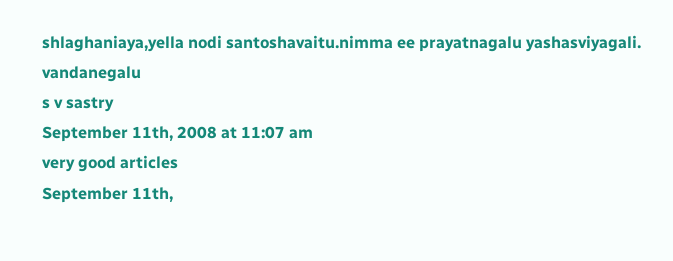shlaghaniaya,yella nodi santoshavaitu.nimma ee prayatnagalu yashasviyagali.
vandanegalu
s v sastry
September 11th, 2008 at 11:07 am
very good articles
September 11th,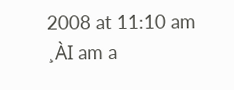2008 at 11:10 am
¸ÀI am a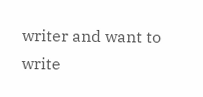writer and want to write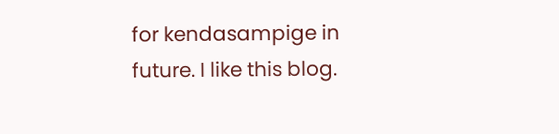for kendasampige in future. I like this blog.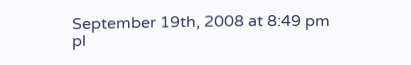September 19th, 2008 at 8:49 pm
pl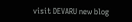visit DEVARU new blog